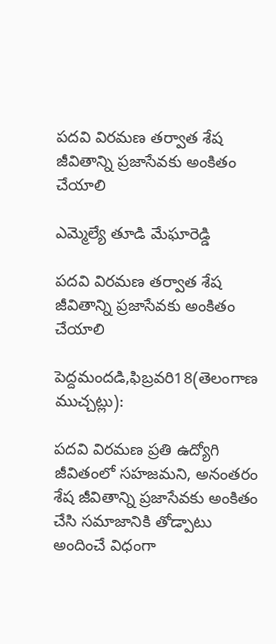పదవి విరమణ తర్వాత శేష జీవితాన్ని ప్రజాసేవకు అంకితం చేయాలి

ఎమ్మెల్యే తూడి మేఘారెడ్డి

పదవి విరమణ తర్వాత శేష జీవితాన్ని ప్రజాసేవకు అంకితం చేయాలి

పెద్దమందడి,ఫిబ్రవరి18(తెలంగాణ ముచ్చట్లు):

పదవి విరమణ ప్రతి ఉద్యోగి జీవితంలో సహజమని, అనంతరం శేష జీవితాన్ని ప్రజాసేవకు అంకితం చేసి సమాజానికి తోడ్పాటు అందించే విధంగా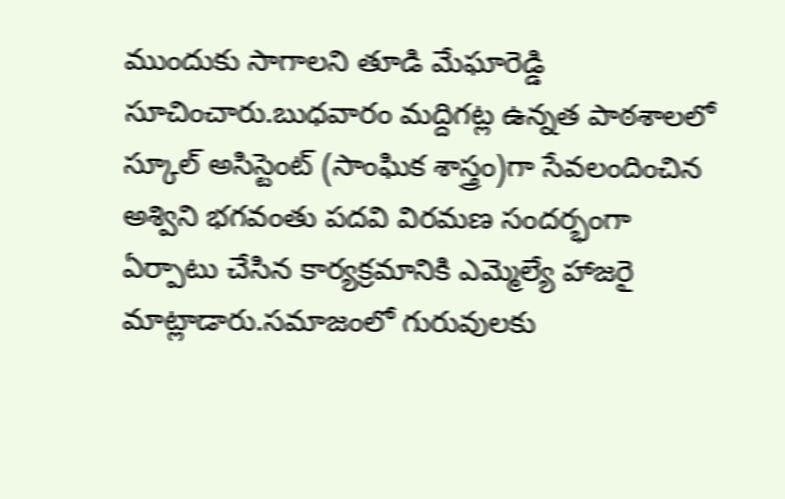ముందుకు సాగాలని తూడి మేఘారెడ్డి సూచించారు.బుధవారం మద్దిగట్ల ఉన్నత పాఠశాలలో స్కూల్ అసిస్టెంట్ (సాంఘిక శాస్త్రం)గా సేవలందించిన అశ్విని భగవంతు పదవి విరమణ సందర్భంగా ఏర్పాటు చేసిన కార్యక్రమానికి ఎమ్మెల్యే హాజరై మాట్లాడారు.సమాజంలో గురువులకు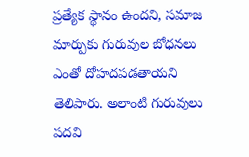ప్రత్యేక స్థానం ఉందని, సమాజ మార్పుకు గురువుల బోధనలు ఎంతో దోహదపడతాయని తెలిపారు. అలాంటి గురువులు పదవి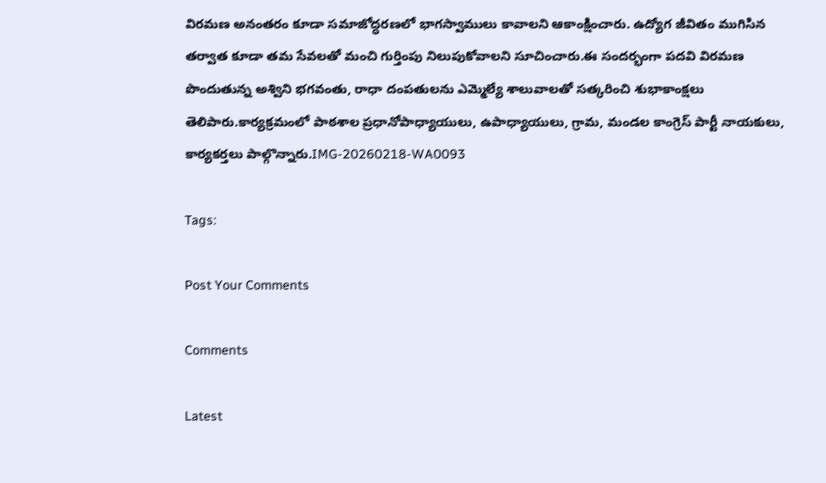విరమణ అనంతరం కూడా సమాజోద్ధరణలో భాగస్వాములు కావాలని ఆకాంక్షించారు. ఉద్యోగ జీవితం ముగిసిన తర్వాత కూడా తమ సేవలతో మంచి గుర్తింపు నిలుపుకోవాలని సూచించారు.ఈ సందర్భంగా పదవి విరమణ పొందుతున్న అశ్విని భగవంతు, రాధా దంపతులను ఎమ్మెల్యే శాలువాలతో సత్కరించి శుభాకాంక్షలు తెలిపారు.కార్యక్రమంలో పాఠశాల ప్రధానోపాధ్యాయులు, ఉపాధ్యాయులు, గ్రామ, మండల కాంగ్రెస్ పార్టీ నాయకులు, కార్యకర్తలు పాల్గొన్నారు.IMG-20260218-WA0093

Tags:

Post Your Comments

Comments

Latest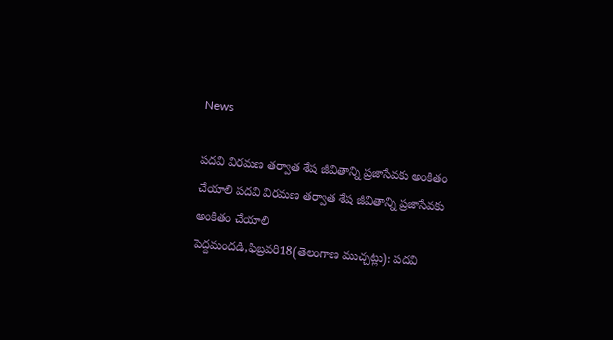News

పదవి విరమణ తర్వాత శేష జీవితాన్ని ప్రజాసేవకు అంకితం చేయాలి పదవి విరమణ తర్వాత శేష జీవితాన్ని ప్రజాసేవకు అంకితం చేయాలి
పెద్దమందడి,ఫిబ్రవరి18(తెలంగాణ ముచ్చట్లు): పదవి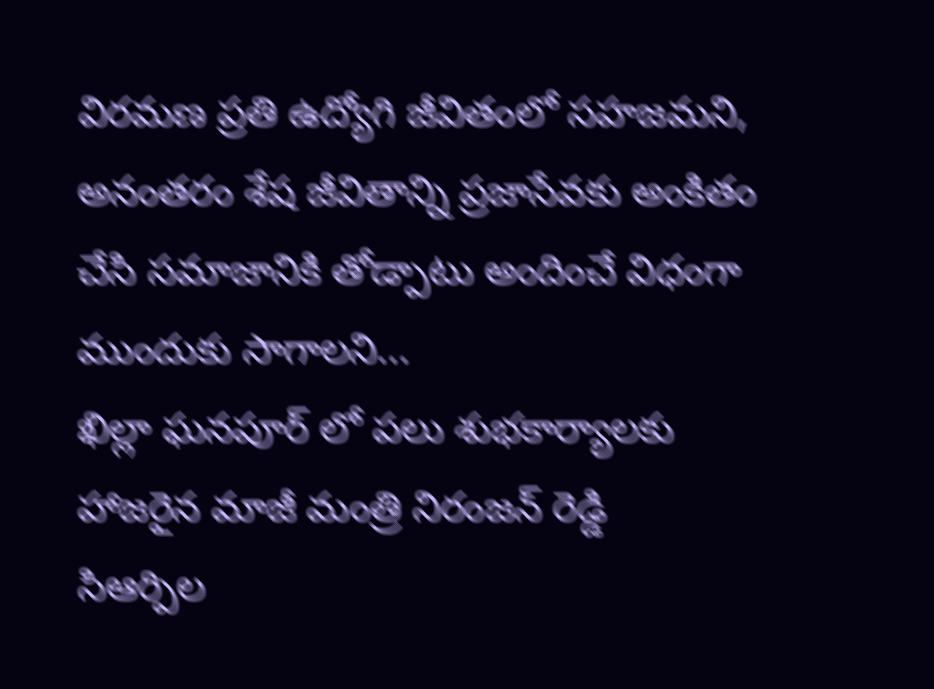విరమణ ప్రతి ఉద్యోగి జీవితంలో సహజమని, అనంతరం శేష జీవితాన్ని ప్రజాసేవకు అంకితం చేసి సమాజానికి తోడ్పాటు అందించే విధంగా ముందుకు సాగాలని...
ఖిల్లా ఘనపూర్ లో పలు శుభకార్యాలకు హాజరైన మాజీ మంత్రి నిరంజన్ రెడ్డి
సిఆర్పిల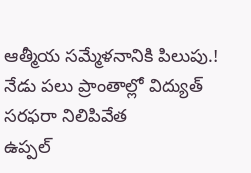ఆత్మీయ సమ్మేళనానికి పిలుపు.!
నేడు పలు ప్రాంతాల్లో విద్యుత్ సరఫరా నిలిపివేత
ఉప్పల్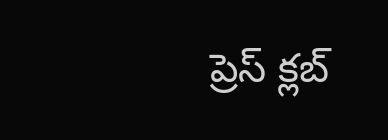ప్రెస్ క్లబ్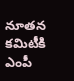నూతన కమిటీకి ఎంపీ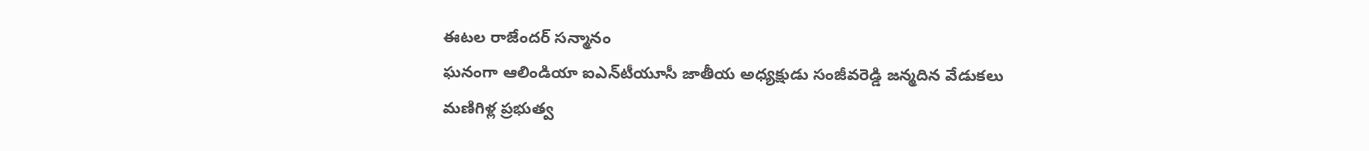ఈటల రాజేందర్ సన్మానం
ఘనంగా ఆలిండియా ఐఎన్‌టీయూసీ జాతీయ అధ్యక్షుడు సంజీవరెడ్డి జన్మదిన వేడుకలు
మణిగిళ్ల ప్రభుత్వ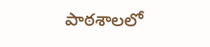పాఠశాలలో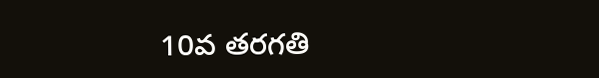10వ తరగతి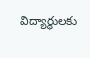విద్యార్థులకు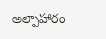అల్పాహారం